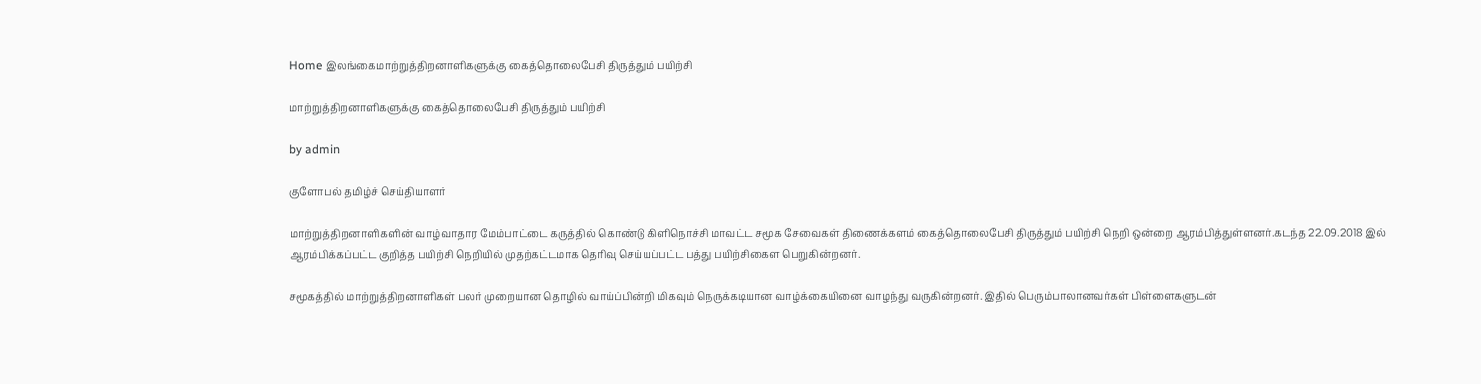Home இலங்கைமாற்றுத்திறனாளிகளுக்கு கைத்தொலைபேசி திருத்தும் பயிற்சி

மாற்றுத்திறனாளிகளுக்கு கைத்தொலைபேசி திருத்தும் பயிற்சி

by admin

குளோபல் தமிழ்ச் செய்தியாளர்

மாற்றுத்திறனாளிகளின் வாழ்வாதார மேம்பாட்டை கருத்தில் கொண்டு கிளிநொச்சி மாவட்ட சமூக சேவைகள் திணைக்களம் கைத்தொலைபேசி திருத்தும் பயிற்சி நெறி ஒன்றை ஆரம்பித்துள்ளனர்.கடந்த 22.09.2018 இல் ஆரம்பிக்கப்பட்ட குறித்த பயிற்சி நெறியில் முதற்கட்டமாக தெரிவு செய்யப்பட்ட பத்து பயிற்சிகைள பெறுகின்றனர்.

சமூகத்தில் மாற்றுத்திறனாளிகள் பலர் முறையான தொழில் வாய்ப்பின்றி மிகவும் நெருக்கடியான வாழ்க்கையினை வாழந்து வருகின்றனர். இதில் பெரும்பாலானவர்கள் பிள்ளைகளுடன்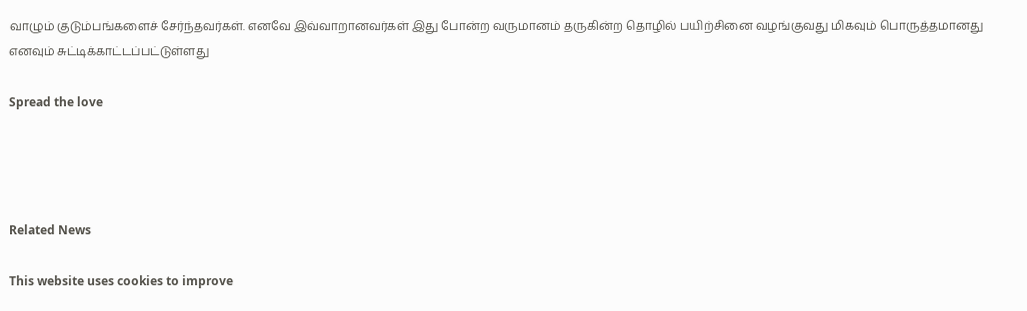வாழும் குடும்பங்களைச் சேர்ந்தவர்கள். எனவே இவ்வாறானவர்கள் இது போன்ற வருமானம் தருகின்ற தொழில் பயிற்சினை வழங்குவது மிகவும் பொருத்தமானது எனவும் சுட்டிக்காட்டப்பட்டுள்ளது

Spread the love




Related News

This website uses cookies to improve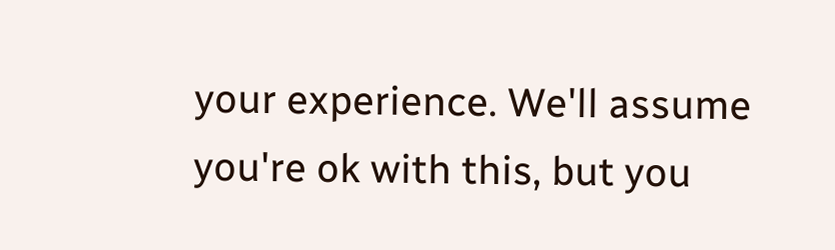your experience. We'll assume you're ok with this, but you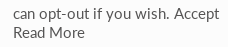can opt-out if you wish. Accept Read More